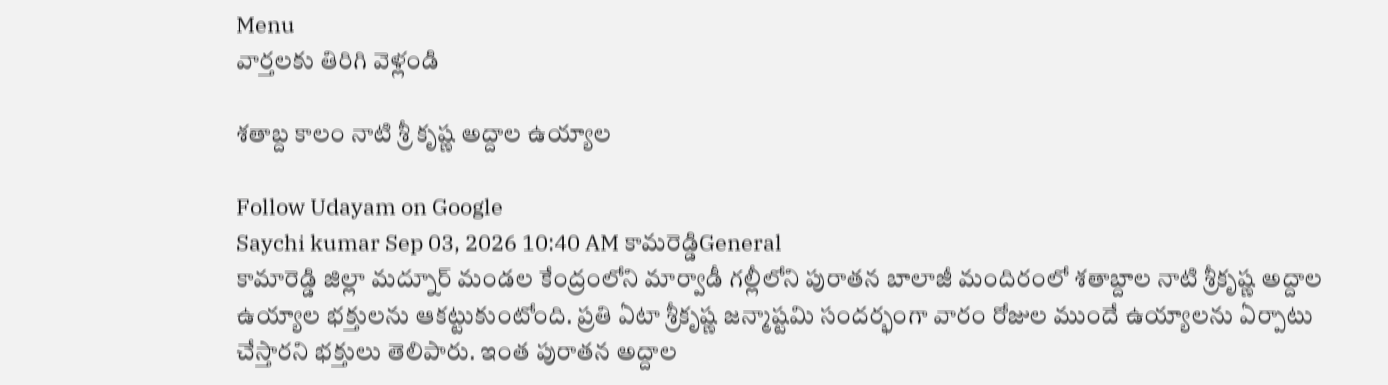Menu
వార్తలకు తిరిగి వెళ్లండి

శతాబ్ద కాలం నాటి శ్రీ కృష్ణ అద్దాల ఉయ్యాల

Follow Udayam on Google
Saychi kumar Sep 03, 2026 10:40 AM కామరెడ్డిGeneral
కామారెడ్డి జిల్లా మద్నూర్ మండల కేంద్రంలోని మార్వాడీ గల్లీలోని పురాతన బాలాజీ మందిరంలో శతాబ్దాల నాటి శ్రీకృష్ణ అద్దాల ఉయ్యాల భక్తులను ఆకట్టుకుంటోంది. ప్రతి ఏటా శ్రీకృష్ణ జన్మాష్టమి సందర్భంగా వారం రోజుల ముందే ఉయ్యాలను ఏర్పాటు చేస్తారని భక్తులు తెలిపారు. ఇంత పురాతన అద్దాల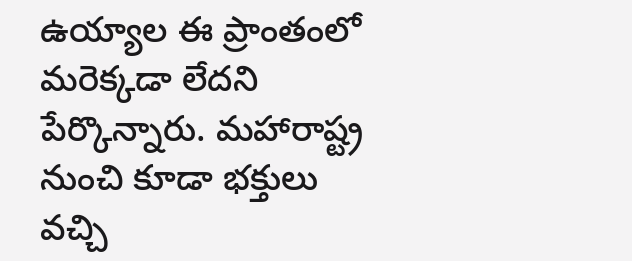ఉయ్యాల ఈ ప్రాంతంలో మరెక్కడా లేదని పేర్కొన్నారు. మహారాష్ట్ర నుంచి కూడా భక్తులు వచ్చి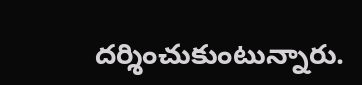దర్శించుకుంటున్నారు.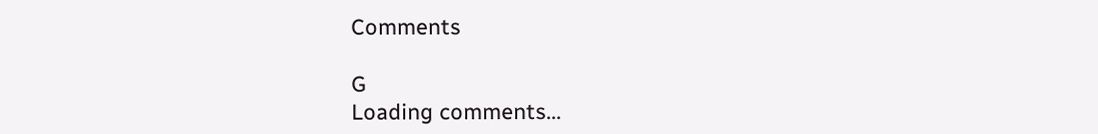Comments

G
Loading comments...